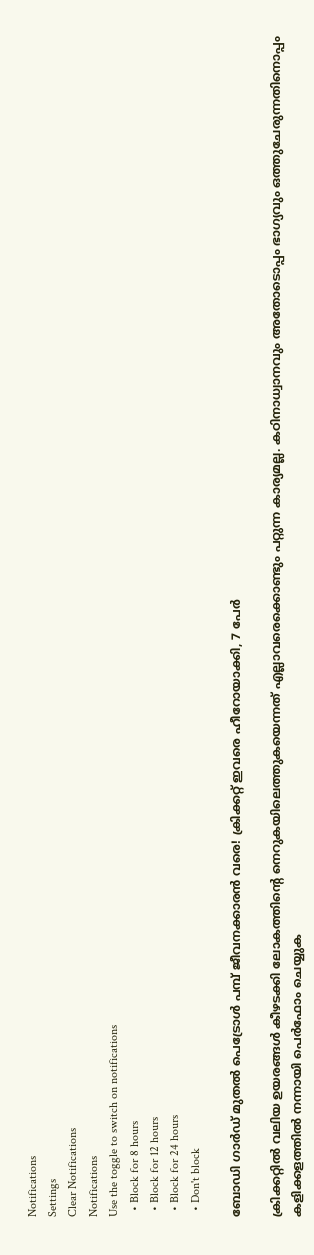Notifications
Settings
Clear Notifications
Notifications
Use the toggle to switch on notifications
  • Block for 8 hours
  • Block for 12 hours
  • Block for 24 hours
  • Don't block

ബോഡി ഗാര്‍ഡ് മുതല്‍ പെട്രോള്‍ പമ്പ് ജീവനക്കാരന്‍ വരെ! ക്രിക്കറ്റ് ഇവരെ ഹീറോയാക്കി, 7 പേര്‍

ക്രിക്കറ്റില്‍ വലിയ ഉയരങ്ങള്‍ കീഴടക്കി ലോകത്തിന്റെ നെറുകയിലെത്തുകയെന്നത് എല്ലാവരെക്കൊണ്ടും പറ്റുന്ന കാര്യമല്ല. കഠിനാധ്വാനവും അതോടൊപ്പം ഭാഗ്യവും ഒത്തുചേരുന്നതിനൊപ്പം കളിക്കളത്തില്‍ നന്നായി പെര്‍ഫോം ചെയ്യുക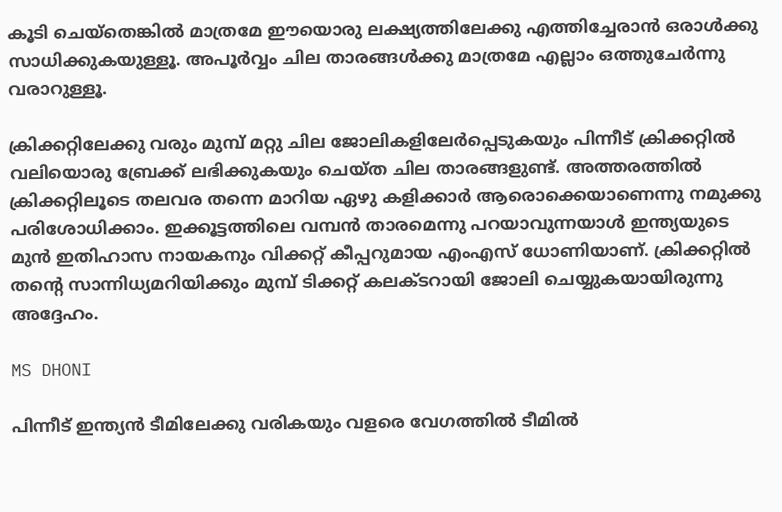കൂടി ചെയ്‌തെങ്കില്‍ മാത്രമേ ഈയൊരു ലക്ഷ്യത്തിലേക്കു എത്തിച്ചേരാന്‍ ഒരാൾക്കു സാധിക്കുകയുള്ളൂ. അപൂര്‍വ്വം ചില താരങ്ങള്‍ക്കു മാത്രമേ എല്ലാം ഒത്തുചേര്‍ന്നു വരാറുള്ളൂ.

ക്രിക്കറ്റിലേക്കു വരും മുമ്പ് മറ്റു ചില ജോലികളിലേര്‍പ്പെടുകയും പിന്നീട് ക്രിക്കറ്റില്‍ വലിയൊരു ബ്രേക്ക് ലഭിക്കുകയും ചെയ്ത ചില താരങ്ങളുണ്ട്. അത്തരത്തില്‍ ക്രിക്കറ്റിലൂടെ തലവര തന്നെ മാറിയ ഏഴു കളിക്കാര്‍ ആരൊക്കെയാണെന്നു നമുക്കു പരിശോധിക്കാം. ഇക്കൂട്ടത്തിലെ വമ്പന്‍ താരമെന്നു പറയാവുന്നയാള്‍ ഇന്ത്യയുടെ മുന്‍ ഇതിഹാസ നായകനും വിക്കറ്റ് കീപ്പറുമായ എംഎസ് ധോണിയാണ്. ക്രിക്കറ്റില്‍ തന്റെ സാന്നിധ്യമറിയിക്കും മുമ്പ് ടിക്കറ്റ് കലക്ടറായി ജോലി ചെയ്യുകയായിരുന്നു അദ്ദേഹം.

MS DHONI

പിന്നീട് ഇന്ത്യന്‍ ടീമിലേക്കു വരികയും വളരെ വേഗത്തില്‍ ടീമില്‍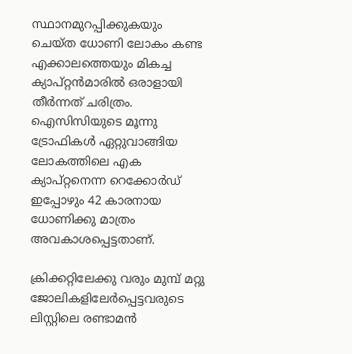സ്ഥാനമുറപ്പിക്കുകയും ചെയ്ത ധോണി ലോകം കണ്ട എക്കാലത്തെയും മികച്ച ക്യാപ്റ്റന്‍മാരില്‍ ഒരാളായി തീര്‍ന്നത് ചരിത്രം. ഐസിസിയുടെ മൂന്നു ട്രോഫികള്‍ ഏറ്റുവാങ്ങിയ ലോകത്തിലെ എക ക്യാപ്റ്റനെന്ന റെക്കോര്‍ഡ് ഇപ്പോഴും 42 കാരനായ ധോണിക്കു മാത്രം അവകാശപ്പെട്ടതാണ്.

ക്രിക്കറ്റിലേക്കു വരും മുമ്പ് മറ്റു ജോലികളിലേര്‍പ്പെട്ടവരുടെ ലിസ്റ്റിലെ രണ്ടാമന്‍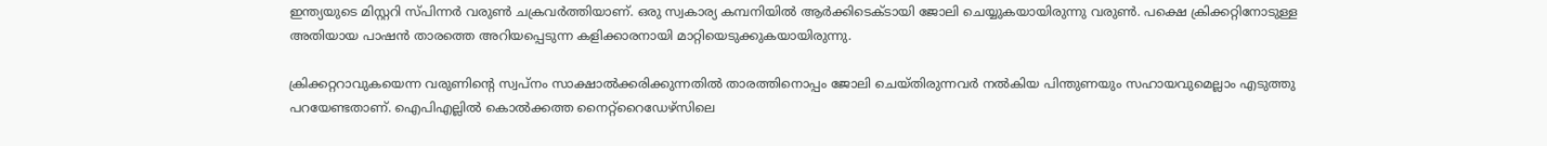ഇന്ത്യയുടെ മിസ്റ്ററി സ്പിന്നര്‍ വരുണ്‍ ചക്രവര്‍ത്തിയാണ്. ഒരു സ്വകാര്യ കമ്പനിയില്‍ ആര്‍ക്കിടെക്ടായി ജോലി ചെയ്യുകയായിരുന്നു വരുണ്‍. പക്ഷെ ക്രിക്കറ്റിനോടുള്ള അതിയായ പാഷന്‍ താരത്തെ അറിയപ്പെടുന്ന കളിക്കാരനായി മാറ്റിയെടുക്കുകയായിരുന്നു.

ക്രിക്കറ്ററാവുകയെന്ന വരുണിന്റെ സ്വപ്‌നം സാക്ഷാല്‍ക്കരിക്കുന്നതില്‍ താരത്തിനൊപ്പം ജോലി ചെയ്തിരുന്നവര്‍ നല്‍കിയ പിന്തുണയും സഹായവുമെല്ലാം എടുത്തു പറയേണ്ടതാണ്. ഐപിഎല്ലില്‍ കൊല്‍ക്കത്ത നൈറ്റ്‌റൈഡേഴ്‌സിലെ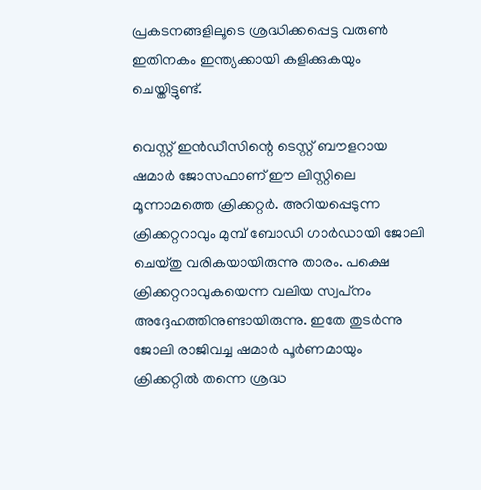പ്രകടനങ്ങളിലൂടെ ശ്രദ്ധിക്കപ്പെട്ട വരുണ്‍ ഇതിനകം ഇന്ത്യക്കായി കളിക്കുകയും ചെയ്തിട്ടുണ്ട്.

വെസ്റ്റ് ഇന്‍ഡീസിന്റെ ടെസ്റ്റ് ബൗളറായ ഷമാര്‍ ജോസഫാണ് ഈ ലിസ്റ്റിലെ മൂന്നാമത്തെ ക്രിക്കറ്റര്‍. അറിയപ്പെടുന്ന ക്രിക്കറ്ററാവും മുമ്പ് ബോഡി ഗാര്‍ഡായി ജോലി ചെയ്തു വരികയായിരുന്നു താരം. പക്ഷെ ക്രിക്കറ്ററാവുകയെന്ന വലിയ സ്വപ്‌നം അദ്ദേഹത്തിനുണ്ടായിരുന്നു. ഇതേ തുടര്‍ന്നു ജോലി രാജിവച്ച ഷമാര്‍ പൂര്‍ണമായും ക്രിക്കറ്റില്‍ തന്നെ ശ്രദ്ധ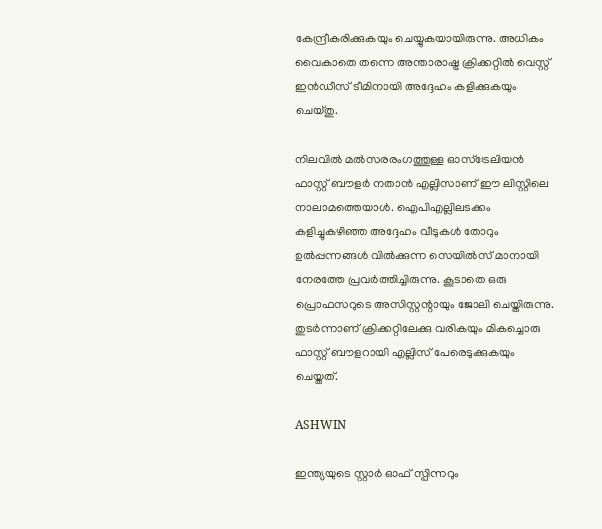കേന്ദ്രീകരിക്കുകയും ചെയ്യുകയായിരുന്നു. അധികം വൈകാതെ തന്നെ അന്താരാഷ്ട്ര ക്രിക്കറ്റില്‍ വെസ്റ്റ് ഇന്‍ഡീസ് ടീമിനായി അദ്ദേഹം കളിക്കുകയും ചെയ്തു.

നിലവില്‍ മല്‍സരരംഗത്തുള്ള ഓസ്‌ട്രേലിയന്‍ ഫാസ്റ്റ് ബൗളര്‍ നതാന്‍ എല്ലിസാണ് ഈ ലിസ്റ്റിലെ നാലാമത്തെയാള്‍. ഐപിഎല്ലിലടക്കം കളിച്ചുകഴിഞ്ഞ അദ്ദേഹം വീടുകള്‍ തോറും ഉല്‍പ്പന്നങ്ങള്‍ വില്‍ക്കുന്ന സെയില്‍സ് മാനായി നേരത്തേ പ്രവര്‍ത്തിച്ചിരുന്നു. കൂടാതെ ഒരു പ്രൊഫസറുടെ അസിസ്റ്റന്റായും ജോലി ചെയ്തിരുന്നു. തുടര്‍ന്നാണ് ക്രിക്കറ്റിലേക്കു വരികയും മികച്ചൊരു ഫാസ്റ്റ് ബൗളറായി എല്ലിസ് പേരെടുക്കുകയും ചെയ്തത്.

ASHWIN

ഇന്ത്യയുടെ സ്റ്റാര്‍ ഓഫ് സ്പിന്നറും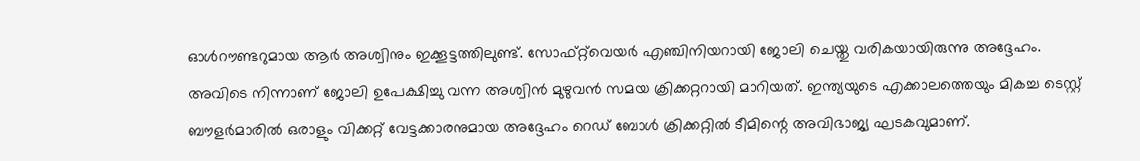ഓള്‍റൗണ്ടറുമായ ആര്‍ അശ്വിനും ഇക്കൂട്ടത്തിലുണ്ട്. സോഫ്റ്റ്‌വെയര്‍ എഞ്ചിനിയറായി ജോലി ചെയ്തു വരികയായിരുന്നു അദ്ദേഹം. അവിടെ നിന്നാണ് ജോലി ഉപേക്ഷിച്ചു വന്ന അശ്വിന്‍ മുഴുവന്‍ സമയ ക്രിക്കറ്ററായി മാറിയത്. ഇന്ത്യയുടെ എക്കാലത്തെയും മികച്ച ടെസ്റ്റ് ബൗളര്‍മാരില്‍ ഒരാളും വിക്കറ്റ് വേട്ടക്കാരനുമായ അദ്ദേഹം റെഡ് ബോള്‍ ക്രിക്കറ്റില്‍ ടീമിന്റെ അവിഭാജ്യ ഘടകവുമാണ്.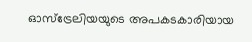ഓസ്‌ട്രേലിയയുടെ അപകടകാരിയായ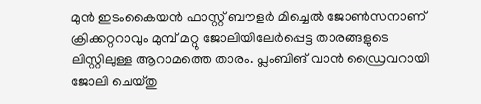മുന്‍ ഇടംകൈയന്‍ ഫാസ്റ്റ് ബൗളര്‍ മിച്ചെല്‍ ജോണ്‍സനാണ് ക്രിക്കറ്ററാവും മുമ്പ് മറ്റു ജോലിയിലേര്‍പ്പെട്ട താരങ്ങളുടെ ലിസ്റ്റിലുള്ള ആറാമത്തെ താരം. പ്ലംബിങ് വാന്‍ ഡ്രൈവറായി ജോലി ചെയ്തു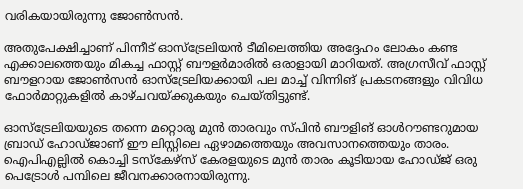വരികയായിരുന്നു ജോണ്‍സന്‍.

അതുപേക്ഷിച്ചാണ് പിന്നീട് ഓസ്‌ട്രേലിയന്‍ ടീമിലെത്തിയ അദ്ദേഹം ലോകം കണ്ട എക്കാലത്തെയും മികച്ച ഫാസ്റ്റ് ബൗളര്‍മാരില്‍ ഒരാളായി മാറിയത്. അഗ്രസീവ് ഫാസ്റ്റ് ബൗളറായ ജോണ്‍സന്‍ ഓസ്‌ട്രേലിയക്കായി പല മാച്ച് വിന്നിങ് പ്രകടനങ്ങളും വിവിധ ഫോര്‍മാറ്റുകളില്‍ കാഴ്ചവയ്ക്കുകയും ചെയ്തിട്ടുണ്ട്.

ഓസ്‌ട്രേലിയയുടെ തന്നെ മറ്റൊരു മുന്‍ താരവും സ്പിന്‍ ബൗളിങ് ഓള്‍റൗണ്ടറുമായ ബ്രാഡ് ഹോഡ്ജാണ് ഈ ലിസ്റ്റിലെ ഏഴാമത്തെയും അവസാനത്തെയും താരം. ഐപിഎല്ലില്‍ കൊച്ചി ടസ്കേഴ്സ് കേരളയുടെ മുന്‍ താരം കൂടിയായ ഹോഡ്ജ് ഒരു പെട്രോള്‍ പമ്പിലെ ജീവനക്കാരനായിരുന്നു.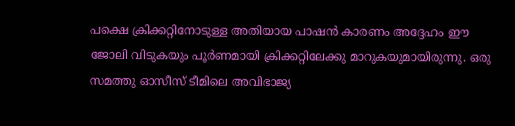പക്ഷെ ക്രിക്കറ്റിനോടുള്ള അതിയായ പാഷന്‍ കാരണം അദ്ദേഹം ഈ ജോലി വിടുകയും പൂര്‍ണമായി ക്രിക്കറ്റിലേക്കു മാറുകയുമായിരുന്നു. ഒരു സമത്തു ഓസീസ് ടീമിലെ അവിഭാജ്യ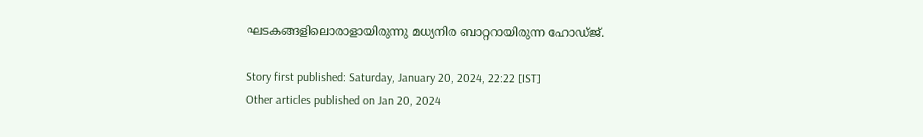ഘടകങ്ങളിലൊരാളായിരുന്നു മധ്യനിര ബാറ്ററായിരുന്ന ഹോഡ്ജ്.

Story first published: Saturday, January 20, 2024, 22:22 [IST]
Other articles published on Jan 20, 2024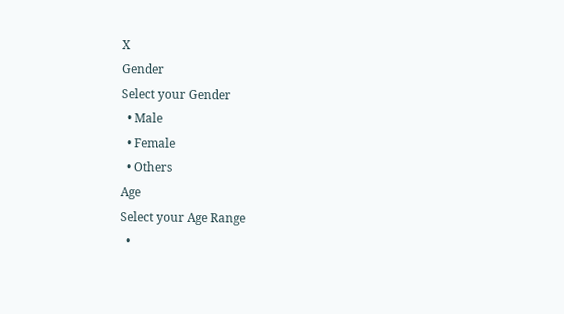X
Gender
Select your Gender
  • Male
  • Female
  • Others
Age
Select your Age Range
  •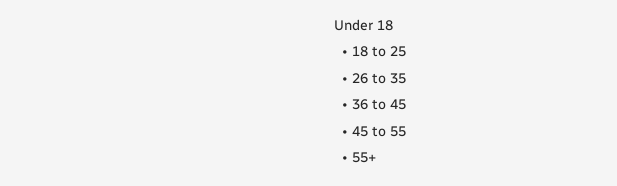Under 18
  • 18 to 25
  • 26 to 35
  • 36 to 45
  • 45 to 55
  • 55+